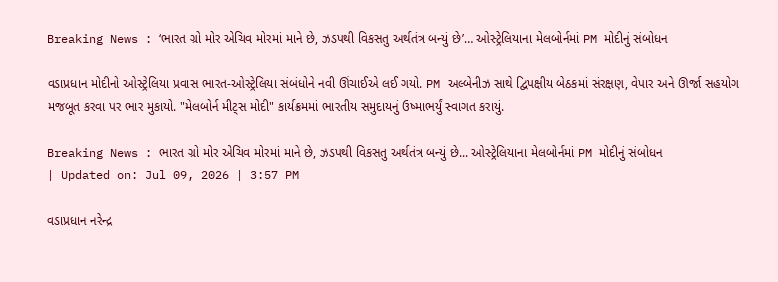Breaking News : ‘ભારત ગ્રો મોર એચિવ મોરમાં માને છે, ઝડપથી વિકસતુ અર્થતંત્ર બન્યું છે’… ઓસ્ટ્રેલિયાના મેલબોર્નમાં PM મોદીનું સંબોધન

વડાપ્રધાન મોદીનો ઓસ્ટ્રેલિયા પ્રવાસ ભારત-ઓસ્ટ્રેલિયા સંબંધોને નવી ઊંચાઈએ લઈ ગયો. PM અલ્બેનીઝ સાથે દ્વિપક્ષીય બેઠકમાં સંરક્ષણ, વેપાર અને ઊર્જા સહયોગ મજબૂત કરવા પર ભાર મુકાયો. "મેલબોર્ન મીટ્સ મોદી" કાર્યક્રમમાં ભારતીય સમુદાયનું ઉષ્માભર્યું સ્વાગત કરાયું.

Breaking News : ભારત ગ્રો મોર એચિવ મોરમાં માને છે, ઝડપથી વિકસતુ અર્થતંત્ર બન્યું છે... ઓસ્ટ્રેલિયાના મેલબોર્નમાં PM મોદીનું સંબોધન
| Updated on: Jul 09, 2026 | 3:57 PM

વડાપ્રધાન નરેન્દ્ર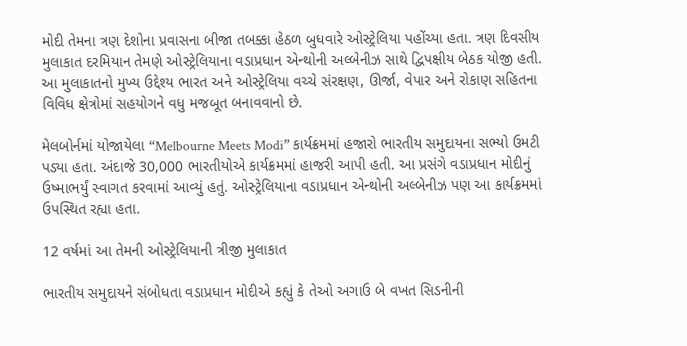મોદી તેમના ત્રણ દેશોના પ્રવાસના બીજા તબક્કા હેઠળ બુધવારે ઓસ્ટ્રેલિયા પહોંચ્યા હતા. ત્રણ દિવસીય મુલાકાત દરમિયાન તેમણે ઓસ્ટ્રેલિયાના વડાપ્રધાન એન્થોની અલ્બેનીઝ સાથે દ્વિપક્ષીય બેઠક યોજી હતી. આ મુલાકાતનો મુખ્ય ઉદ્દેશ્ય ભારત અને ઓસ્ટ્રેલિયા વચ્ચે સંરક્ષણ, ઊર્જા, વેપાર અને રોકાણ સહિતના વિવિધ ક્ષેત્રોમાં સહયોગને વધુ મજબૂત બનાવવાનો છે.

મેલબોર્નમાં યોજાયેલા “Melbourne Meets Modi” કાર્યક્રમમાં હજારો ભારતીય સમુદાયના સભ્યો ઉમટી પડ્યા હતા. અંદાજે 30,000 ભારતીયોએ કાર્યક્રમમાં હાજરી આપી હતી. આ પ્રસંગે વડાપ્રધાન મોદીનું ઉષ્માભર્યું સ્વાગત કરવામાં આવ્યું હતું. ઓસ્ટ્રેલિયાના વડાપ્રધાન એન્થોની અલ્બેનીઝ પણ આ કાર્યક્રમમાં ઉપસ્થિત રહ્યા હતા.

12 વર્ષમાં આ તેમની ઓસ્ટ્રેલિયાની ત્રીજી મુલાકાત

ભારતીય સમુદાયને સંબોધતા વડાપ્રધાન મોદીએ કહ્યું કે તેઓ અગાઉ બે વખત સિડનીની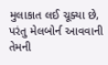મુલાકાત લઈ ચૂક્યા છે, પરંતુ મેલબોર્ન આવવાની તેમની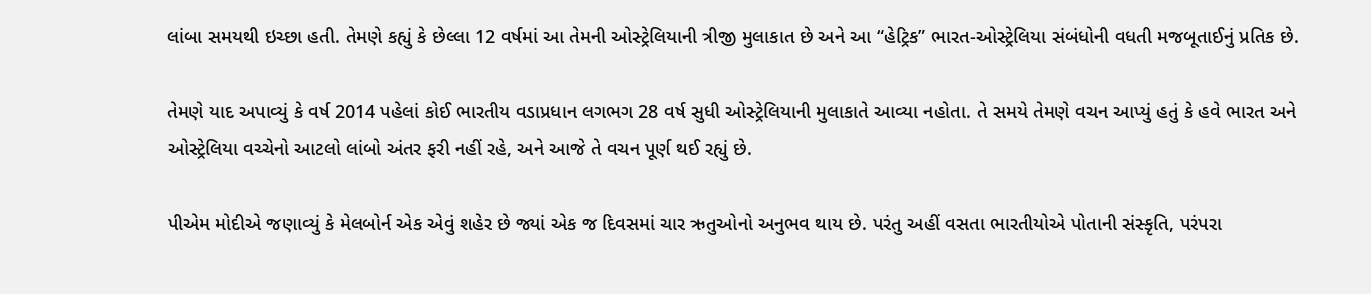લાંબા સમયથી ઇચ્છા હતી. તેમણે કહ્યું કે છેલ્લા 12 વર્ષમાં આ તેમની ઓસ્ટ્રેલિયાની ત્રીજી મુલાકાત છે અને આ “હેટ્રિક” ભારત-ઓસ્ટ્રેલિયા સંબંધોની વધતી મજબૂતાઈનું પ્રતિક છે.

તેમણે યાદ અપાવ્યું કે વર્ષ 2014 પહેલાં કોઈ ભારતીય વડાપ્રધાન લગભગ 28 વર્ષ સુધી ઓસ્ટ્રેલિયાની મુલાકાતે આવ્યા નહોતા. તે સમયે તેમણે વચન આપ્યું હતું કે હવે ભારત અને ઓસ્ટ્રેલિયા વચ્ચેનો આટલો લાંબો અંતર ફરી નહીં રહે, અને આજે તે વચન પૂર્ણ થઈ રહ્યું છે.

પીએમ મોદીએ જણાવ્યું કે મેલબોર્ન એક એવું શહેર છે જ્યાં એક જ દિવસમાં ચાર ઋતુઓનો અનુભવ થાય છે. પરંતુ અહીં વસતા ભારતીયોએ પોતાની સંસ્કૃતિ, પરંપરા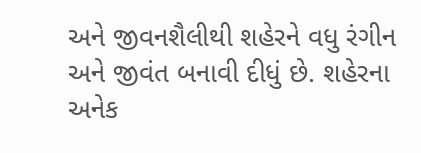અને જીવનશૈલીથી શહેરને વધુ રંગીન અને જીવંત બનાવી દીધું છે. શહેરના અનેક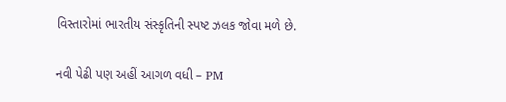વિસ્તારોમાં ભારતીય સંસ્કૃતિની સ્પષ્ટ ઝલક જોવા મળે છે.

નવી પેઢી પણ અહીં આગળ વધી – PM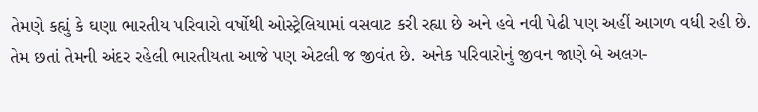તેમણે કહ્યું કે ઘણા ભારતીય પરિવારો વર્ષોથી ઓસ્ટ્રેલિયામાં વસવાટ કરી રહ્યા છે અને હવે નવી પેઢી પણ અહીં આગળ વધી રહી છે. તેમ છતાં તેમની અંદર રહેલી ભારતીયતા આજે પણ એટલી જ જીવંત છે. અનેક પરિવારોનું જીવન જાણે બે અલગ-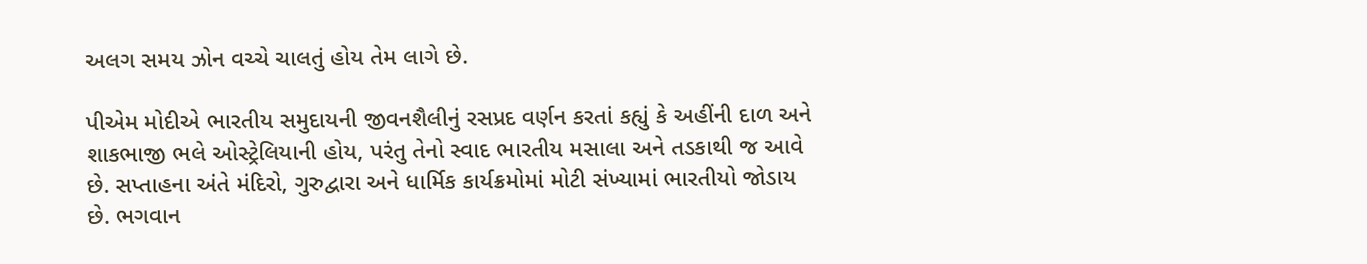અલગ સમય ઝોન વચ્ચે ચાલતું હોય તેમ લાગે છે.

પીએમ મોદીએ ભારતીય સમુદાયની જીવનશૈલીનું રસપ્રદ વર્ણન કરતાં કહ્યું કે અહીંની દાળ અને શાકભાજી ભલે ઓસ્ટ્રેલિયાની હોય, પરંતુ તેનો સ્વાદ ભારતીય મસાલા અને તડકાથી જ આવે છે. સપ્તાહના અંતે મંદિરો, ગુરુદ્વારા અને ધાર્મિક કાર્યક્રમોમાં મોટી સંખ્યામાં ભારતીયો જોડાય છે. ભગવાન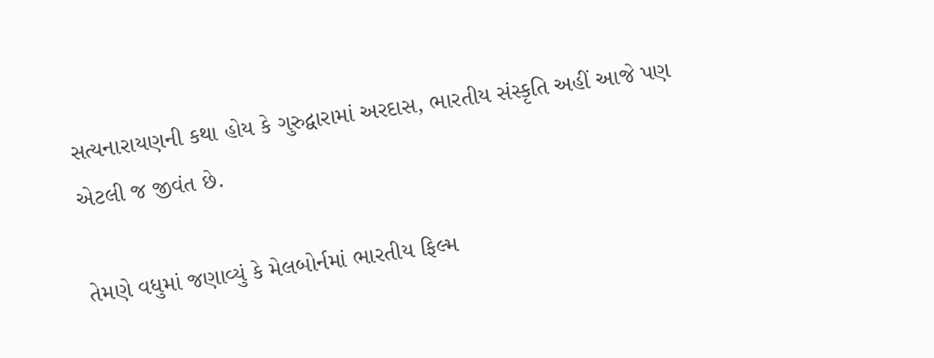સત્યનારાયણની કથા હોય કે ગુરુદ્વારામાં અરદાસ, ભારતીય સંસ્કૃતિ અહીં આજે પણ એટલી જ જીવંત છે.

તેમણે વધુમાં જણાવ્યું કે મેલબોર્નમાં ભારતીય ફિલ્મ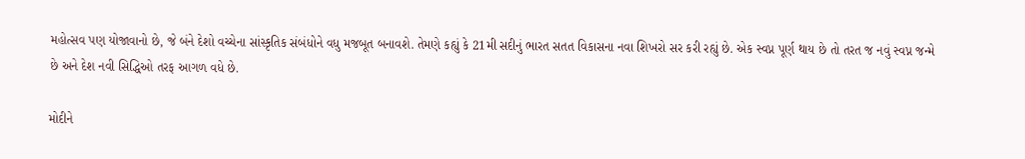મહોત્સવ પણ યોજાવાનો છે, જે બંને દેશો વચ્ચેના સાંસ્કૃતિક સંબંધોને વધુ મજબૂત બનાવશે. તેમણે કહ્યું કે 21મી સદીનું ભારત સતત વિકાસના નવા શિખરો સર કરી રહ્યું છે. એક સ્વપ્ન પૂર્ણ થાય છે તો તરત જ નવું સ્વપ્ન જન્મે છે અને દેશ નવી સિદ્ધિઓ તરફ આગળ વધે છે.

મોદીને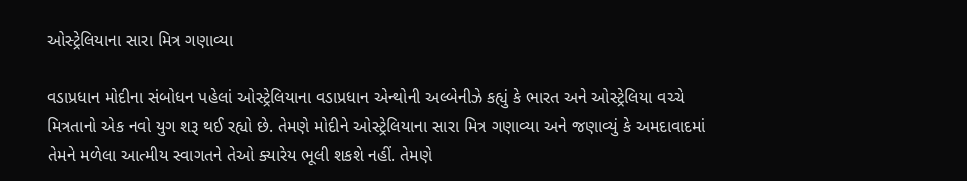ઓસ્ટ્રેલિયાના સારા મિત્ર ગણાવ્યા

વડાપ્રધાન મોદીના સંબોધન પહેલાં ઓસ્ટ્રેલિયાના વડાપ્રધાન એન્થોની અલ્બેનીઝે કહ્યું કે ભારત અને ઓસ્ટ્રેલિયા વચ્ચે મિત્રતાનો એક નવો યુગ શરૂ થઈ રહ્યો છે. તેમણે મોદીને ઓસ્ટ્રેલિયાના સારા મિત્ર ગણાવ્યા અને જણાવ્યું કે અમદાવાદમાં તેમને મળેલા આત્મીય સ્વાગતને તેઓ ક્યારેય ભૂલી શકશે નહીં. તેમણે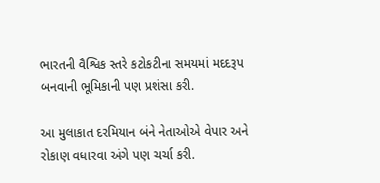ભારતની વૈશ્વિક સ્તરે કટોકટીના સમયમાં મદદરૂપ બનવાની ભૂમિકાની પણ પ્રશંસા કરી.

આ મુલાકાત દરમિયાન બંને નેતાઓએ વેપાર અને રોકાણ વધારવા અંગે પણ ચર્ચા કરી.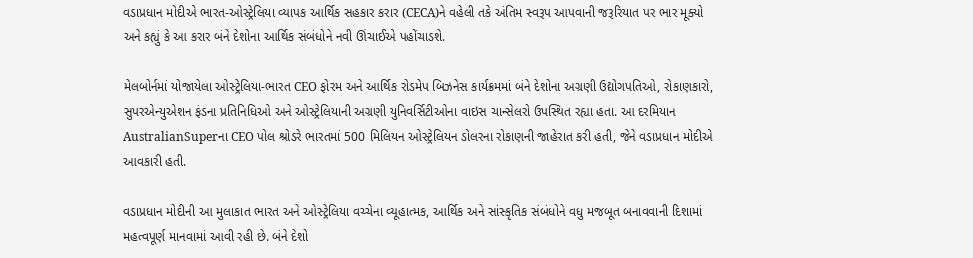વડાપ્રધાન મોદીએ ભારત-ઓસ્ટ્રેલિયા વ્યાપક આર્થિક સહકાર કરાર (CECA)ને વહેલી તકે અંતિમ સ્વરૂપ આપવાની જરૂરિયાત પર ભાર મૂક્યો અને કહ્યું કે આ કરાર બંને દેશોના આર્થિક સંબંધોને નવી ઊંચાઈએ પહોંચાડશે.

મેલબોર્નમાં યોજાયેલા ઓસ્ટ્રેલિયા-ભારત CEO ફોરમ અને આર્થિક રોડમેપ બિઝનેસ કાર્યક્રમમાં બંને દેશોના અગ્રણી ઉદ્યોગપતિઓ, રોકાણકારો, સુપરએન્યુએશન ફંડના પ્રતિનિધિઓ અને ઓસ્ટ્રેલિયાની અગ્રણી યુનિવર્સિટીઓના વાઇસ ચાન્સેલરો ઉપસ્થિત રહ્યા હતા. આ દરમિયાન AustralianSuperના CEO પોલ શ્રોડરે ભારતમાં 500 મિલિયન ઓસ્ટ્રેલિયન ડોલરના રોકાણની જાહેરાત કરી હતી, જેને વડાપ્રધાન મોદીએ આવકારી હતી.

વડાપ્રધાન મોદીની આ મુલાકાત ભારત અને ઓસ્ટ્રેલિયા વચ્ચેના વ્યૂહાત્મક, આર્થિક અને સાંસ્કૃતિક સંબંધોને વધુ મજબૂત બનાવવાની દિશામાં મહત્વપૂર્ણ માનવામાં આવી રહી છે. બંને દેશો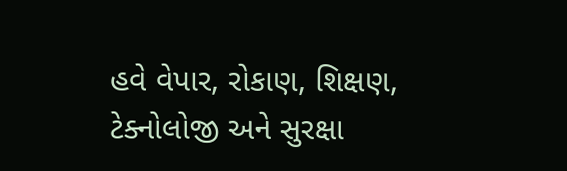હવે વેપાર, રોકાણ, શિક્ષણ, ટેક્નોલોજી અને સુરક્ષા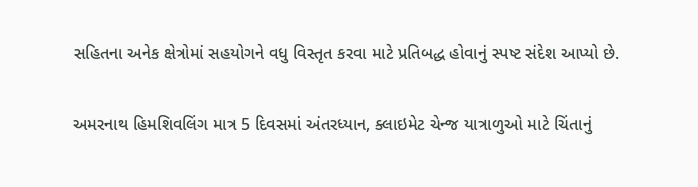સહિતના અનેક ક્ષેત્રોમાં સહયોગને વધુ વિસ્તૃત કરવા માટે પ્રતિબદ્ધ હોવાનું સ્પષ્ટ સંદેશ આપ્યો છે.

અમરનાથ હિમશિવલિંગ માત્ર 5 દિવસમાં અંતરધ્યાન, ક્લાઇમેટ ચેન્જ યાત્રાળુઓ માટે ચિંતાનું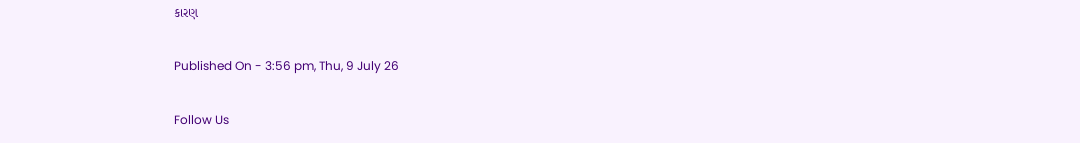કારણ

Published On - 3:56 pm, Thu, 9 July 26

Follow Us